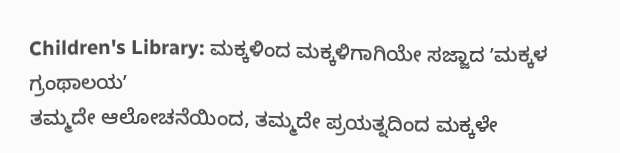Children's Library: ಮಕ್ಕಳಿಂದ ಮಕ್ಕಳಿಗಾಗಿಯೇ ಸಜ್ಜಾದ ʼಮಕ್ಕಳ ಗ್ರಂಥಾಲಯʼ
ತಮ್ಮದೇ ಆಲೋಚನೆಯಿಂದ, ತಮ್ಮದೇ ಪ್ರಯತ್ನದಿಂದ ಮಕ್ಕಳೇ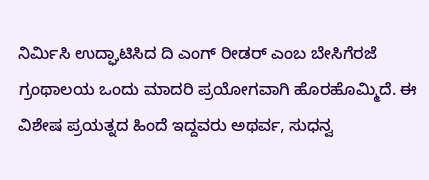ನಿರ್ಮಿಸಿ ಉದ್ಘಾಟಿಸಿದ ದಿ ಎಂಗ್ ರೀಡರ್ ಎಂಬ ಬೇಸಿಗೆರಜೆ ಗ್ರಂಥಾಲಯ ಒಂದು ಮಾದರಿ ಪ್ರಯೋಗವಾಗಿ ಹೊರಹೊಮ್ಮಿದೆ. ಈ ವಿಶೇಷ ಪ್ರಯತ್ನದ ಹಿಂದೆ ಇದ್ದವರು ಅಥರ್ವ, ಸುಧನ್ವ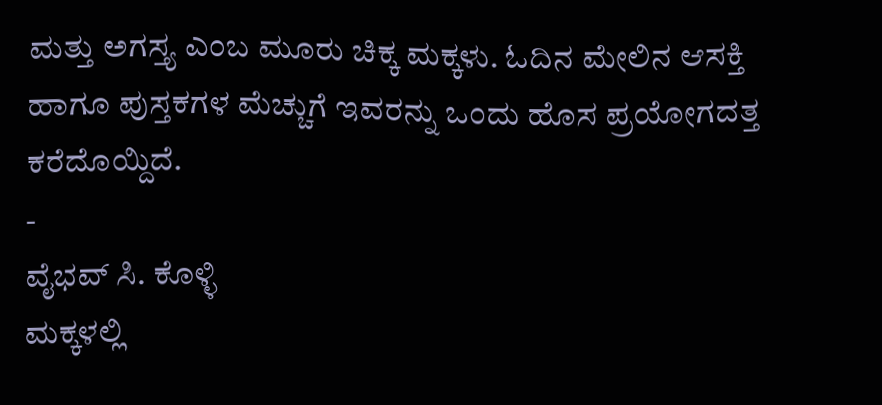ಮತ್ತು ಅಗಸ್ತ್ಯ ಎಂಬ ಮೂರು ಚಿಕ್ಕ ಮಕ್ಕಳು. ಓದಿನ ಮೇಲಿನ ಆಸಕ್ತಿ ಹಾಗೂ ಪುಸ್ತಕಗಳ ಮೆಚ್ಚುಗೆ ಇವರನ್ನು ಒಂದು ಹೊಸ ಪ್ರಯೋಗದತ್ತ ಕರೆದೊಯ್ದಿದೆ.
-
ವೈಭವ್ ಸಿ. ಕೊಳ್ಳಿ
ಮಕ್ಕಳಲ್ಲಿ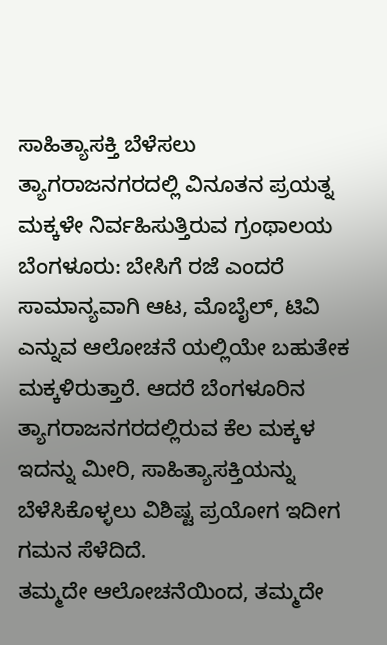ಸಾಹಿತ್ಯಾಸಕ್ತಿ ಬೆಳೆಸಲು ತ್ಯಾಗರಾಜನಗರದಲ್ಲಿ ವಿನೂತನ ಪ್ರಯತ್ನ
ಮಕ್ಕಳೇ ನಿರ್ವಹಿಸುತ್ತಿರುವ ಗ್ರಂಥಾಲಯ
ಬೆಂಗಳೂರು: ಬೇಸಿಗೆ ರಜೆ ಎಂದರೆ ಸಾಮಾನ್ಯವಾಗಿ ಆಟ, ಮೊಬೈಲ್, ಟಿವಿ ಎನ್ನುವ ಆಲೋಚನೆ ಯಲ್ಲಿಯೇ ಬಹುತೇಕ ಮಕ್ಕಳಿರುತ್ತಾರೆ. ಆದರೆ ಬೆಂಗಳೂರಿನ ತ್ಯಾಗರಾಜನಗರದಲ್ಲಿರುವ ಕೆಲ ಮಕ್ಕಳ ಇದನ್ನು ಮೀರಿ, ಸಾಹಿತ್ಯಾಸಕ್ತಿಯನ್ನು ಬೆಳೆಸಿಕೊಳ್ಳಲು ವಿಶಿಷ್ಟ ಪ್ರಯೋಗ ಇದೀಗ ಗಮನ ಸೆಳೆದಿದೆ.
ತಮ್ಮದೇ ಆಲೋಚನೆಯಿಂದ, ತಮ್ಮದೇ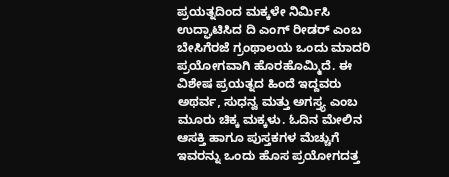ಪ್ರಯತ್ನದಿಂದ ಮಕ್ಕಳೇ ನಿರ್ಮಿಸಿ ಉದ್ಘಾಟಿಸಿದ ದಿ ಎಂಗ್ ರೀಡರ್ ಎಂಬ ಬೇಸಿಗೆರಜೆ ಗ್ರಂಥಾಲಯ ಒಂದು ಮಾದರಿ ಪ್ರಯೋಗವಾಗಿ ಹೊರಹೊಮ್ಮಿದೆ. ಈ ವಿಶೇಷ ಪ್ರಯತ್ನದ ಹಿಂದೆ ಇದ್ದವರು ಅಥರ್ವ, ಸುಧನ್ವ ಮತ್ತು ಅಗಸ್ತ್ಯ ಎಂಬ ಮೂರು ಚಿಕ್ಕ ಮಕ್ಕಳು. ಓದಿನ ಮೇಲಿನ ಆಸಕ್ತಿ ಹಾಗೂ ಪುಸ್ತಕಗಳ ಮೆಚ್ಚುಗೆ ಇವರನ್ನು ಒಂದು ಹೊಸ ಪ್ರಯೋಗದತ್ತ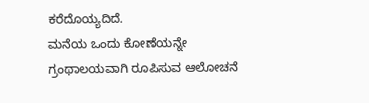ಕರೆದೊಯ್ಯದಿದೆ.
ಮನೆಯ ಒಂದು ಕೋಣೆಯನ್ನೇ ಗ್ರಂಥಾಲಯವಾಗಿ ರೂಪಿಸುವ ಆಲೋಚನೆ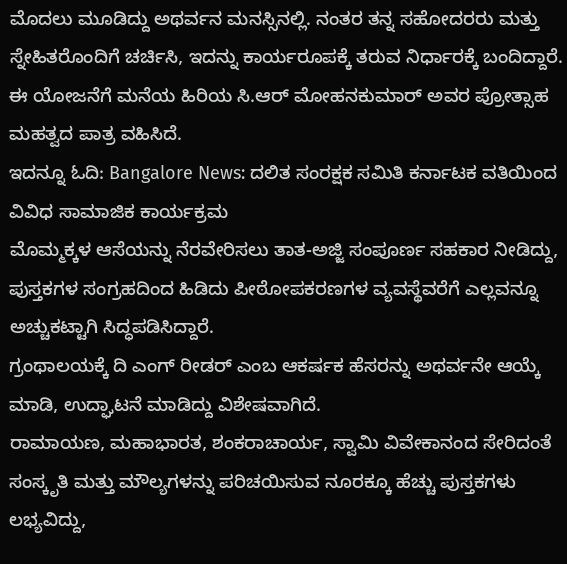ಮೊದಲು ಮೂಡಿದ್ದು ಅಥರ್ವನ ಮನಸ್ಸಿನಲ್ಲಿ. ನಂತರ ತನ್ನ ಸಹೋದರರು ಮತ್ತು ಸ್ನೇಹಿತರೊಂದಿಗೆ ಚರ್ಚಿಸಿ, ಇದನ್ನು ಕಾರ್ಯರೂಪಕ್ಕೆ ತರುವ ನಿರ್ಧಾರಕ್ಕೆ ಬಂದಿದ್ದಾರೆ. ಈ ಯೋಜನೆಗೆ ಮನೆಯ ಹಿರಿಯ ಸಿ.ಆರ್ ಮೋಹನಕುಮಾರ್ ಅವರ ಪ್ರೋತ್ಸಾಹ ಮಹತ್ವದ ಪಾತ್ರ ವಹಿಸಿದೆ.
ಇದನ್ನೂ ಓದಿ: Bangalore News: ದಲಿತ ಸಂರಕ್ಷಕ ಸಮಿತಿ ಕರ್ನಾಟಕ ವತಿಯಿಂದ ವಿವಿಧ ಸಾಮಾಜಿಕ ಕಾರ್ಯಕ್ರಮ
ಮೊಮ್ಮಕ್ಕಳ ಆಸೆಯನ್ನು ನೆರವೇರಿಸಲು ತಾತ-ಅಜ್ಜಿ ಸಂಪೂರ್ಣ ಸಹಕಾರ ನೀಡಿದ್ದು, ಪುಸ್ತಕಗಳ ಸಂಗ್ರಹದಿಂದ ಹಿಡಿದು ಪೀಠೋಪಕರಣಗಳ ವ್ಯವಸ್ಥೆವರೆಗೆ ಎಲ್ಲವನ್ನೂ ಅಚ್ಚುಕಟ್ಟಾಗಿ ಸಿದ್ಧಪಡಿಸಿದ್ದಾರೆ.
ಗ್ರಂಥಾಲಯಕ್ಕೆ ದಿ ಎಂಗ್ ರೀಡರ್ ಎಂಬ ಆಕರ್ಷಕ ಹೆಸರನ್ನು ಅಥರ್ವನೇ ಆಯ್ಕೆ ಮಾಡಿ, ಉದ್ಘಾಟನೆ ಮಾಡಿದ್ದು ವಿಶೇಷವಾಗಿದೆ.
ರಾಮಾಯಣ, ಮಹಾಭಾರತ, ಶಂಕರಾಚಾರ್ಯ, ಸ್ವಾಮಿ ವಿವೇಕಾನಂದ ಸೇರಿದಂತೆ ಸಂಸ್ಕೃತಿ ಮತ್ತು ಮೌಲ್ಯಗಳನ್ನು ಪರಿಚಯಿಸುವ ನೂರಕ್ಕೂ ಹೆಚ್ಚು ಪುಸ್ತಕಗಳು ಲಭ್ಯವಿದ್ದು,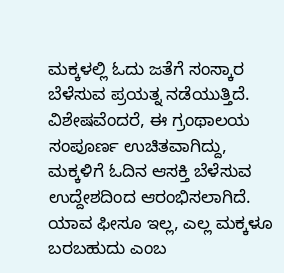ಮಕ್ಕಳಲ್ಲಿ ಓದು ಜತೆಗೆ ಸಂಸ್ಕಾರ ಬೆಳೆಸುವ ಪ್ರಯತ್ನ ನಡೆಯುತ್ತಿದೆ. ವಿಶೇಷವೆಂದರೆ, ಈ ಗ್ರಂಥಾಲಯ ಸಂಪೂರ್ಣ ಉಚಿತವಾಗಿದ್ದು, ಮಕ್ಕಳಿಗೆ ಓದಿನ ಆಸಕ್ತಿ ಬೆಳೆಸುವ ಉದ್ದೇಶದಿಂದ ಆರಂಭಿಸಲಾಗಿದೆ.
ಯಾವ ಫೀಸೂ ಇಲ್ಲ, ಎಲ್ಲ ಮಕ್ಕಳೂ ಬರಬಹುದು ಎಂಬ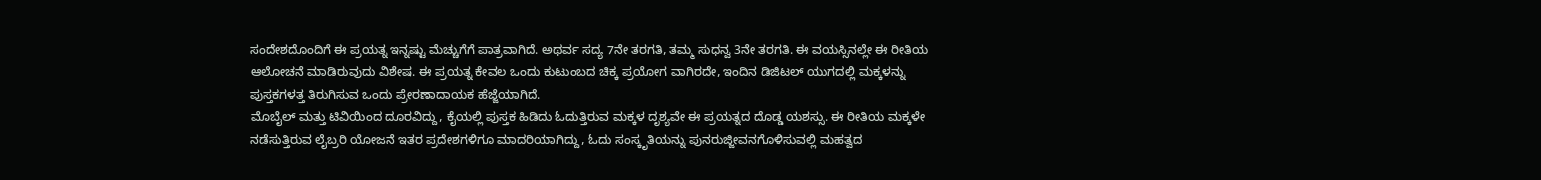ಸಂದೇಶದೊಂದಿಗೆ ಈ ಪ್ರಯತ್ನ ಇನ್ನಷ್ಟು ಮೆಚ್ಚುಗೆಗೆ ಪಾತ್ರವಾಗಿದೆ. ಅಥರ್ವ ಸದ್ಯ 7ನೇ ತರಗತಿ, ತಮ್ಮ ಸುಧನ್ವ 3ನೇ ತರಗತಿ. ಈ ವಯಸ್ಸಿನಲ್ಲೇ ಈ ರೀತಿಯ ಆಲೋಚನೆ ಮಾಡಿರುವುದು ವಿಶೇಷ. ಈ ಪ್ರಯತ್ನ ಕೇವಲ ಒಂದು ಕುಟುಂಬದ ಚಿಕ್ಕ ಪ್ರಯೋಗ ವಾಗಿರದೇ, ಇಂದಿನ ಡಿಜಿಟಲ್ ಯುಗದಲ್ಲಿ ಮಕ್ಕಳನ್ನು ಪುಸ್ತಕಗಳತ್ತ ತಿರುಗಿಸುವ ಒಂದು ಪ್ರೇರಣಾದಾಯಕ ಹೆಜ್ಜೆಯಾಗಿದೆ.
ಮೊಬೈಲ್ ಮತ್ತು ಟಿವಿಯಿಂದ ದೂರವಿದ್ದು, ಕೈಯಲ್ಲಿ ಪುಸ್ತಕ ಹಿಡಿದು ಓದುತ್ತಿರುವ ಮಕ್ಕಳ ದೃಶ್ಯವೇ ಈ ಪ್ರಯತ್ನದ ದೊಡ್ಡ ಯಶಸ್ಸು. ಈ ರೀತಿಯ ಮಕ್ಕಳೇ ನಡೆಸುತ್ತಿರುವ ಲೈಬ್ರರಿ ಯೋಜನೆ ಇತರ ಪ್ರದೇಶಗಳಿಗೂ ಮಾದರಿಯಾಗಿದ್ದು, ಓದು ಸಂಸ್ಕೃತಿಯನ್ನು ಪುನರುಜ್ಜೀವನಗೊಳಿಸುವಲ್ಲಿ ಮಹತ್ವದ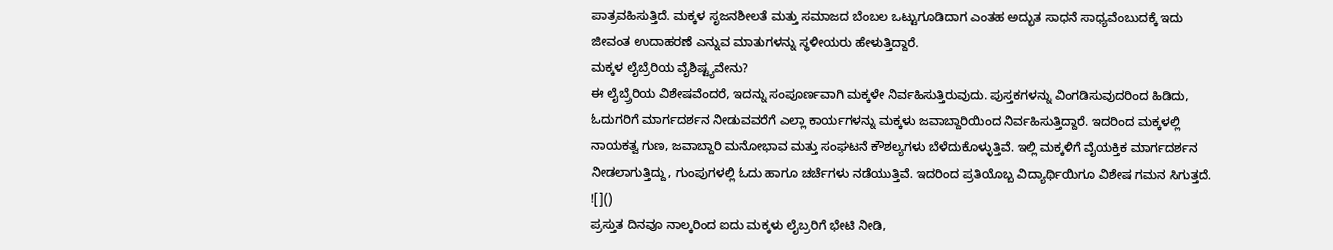ಪಾತ್ರವಹಿಸುತ್ತಿದೆ. ಮಕ್ಕಳ ಸೃಜನಶೀಲತೆ ಮತ್ತು ಸಮಾಜದ ಬೆಂಬಲ ಒಟ್ಟುಗೂಡಿದಾಗ ಎಂತಹ ಅದ್ಭುತ ಸಾಧನೆ ಸಾಧ್ಯವೆಂಬುದಕ್ಕೆ ಇದು ಜೀವಂತ ಉದಾಹರಣೆ ಎನ್ನುವ ಮಾತುಗಳನ್ನು ಸ್ಥಳೀಯರು ಹೇಳುತ್ತಿದ್ದಾರೆ.
ಮಕ್ಕಳ ಲೈಬ್ರೆರಿಯ ವೈಶಿಷ್ಟ್ಯವೇನು?
ಈ ಲೈಬ್ರ್ರೆರಿಯ ವಿಶೇಷವೆಂದರೆ, ಇದನ್ನು ಸಂಪೂರ್ಣವಾಗಿ ಮಕ್ಕಳೇ ನಿರ್ವಹಿಸುತ್ತಿರುವುದು. ಪುಸ್ತಕಗಳನ್ನು ವಿಂಗಡಿಸುವುದರಿಂದ ಹಿಡಿದು, ಓದುಗರಿಗೆ ಮಾರ್ಗದರ್ಶನ ನೀಡುವವರೆಗೆ ಎಲ್ಲಾ ಕಾರ್ಯಗಳನ್ನು ಮಕ್ಕಳು ಜವಾಬ್ದಾರಿಯಿಂದ ನಿರ್ವಹಿಸುತ್ತಿದ್ದಾರೆ. ಇದರಿಂದ ಮಕ್ಕಳಲ್ಲಿ ನಾಯಕತ್ವ ಗುಣ, ಜವಾಬ್ದಾರಿ ಮನೋಭಾವ ಮತ್ತು ಸಂಘಟನೆ ಕೌಶಲ್ಯಗಳು ಬೆಳೆದುಕೊಳ್ಳುತ್ತಿವೆ. ಇಲ್ಲಿ ಮಕ್ಕಳಿಗೆ ವೈಯಕ್ತಿಕ ಮಾರ್ಗದರ್ಶನ ನೀಡಲಾಗುತ್ತಿದ್ದು, ಗುಂಪುಗಳಲ್ಲಿ ಓದು ಹಾಗೂ ಚರ್ಚೆಗಳು ನಡೆಯುತ್ತಿವೆ. ಇದರಿಂದ ಪ್ರತಿಯೊಬ್ಬ ವಿದ್ಯಾರ್ಥಿಯಿಗೂ ವಿಶೇಷ ಗಮನ ಸಿಗುತ್ತದೆ.
![]()
ಪ್ರಸ್ತುತ ದಿನವೂ ನಾಲ್ಕರಿಂದ ಐದು ಮಕ್ಕಳು ಲೈಬ್ರರಿಗೆ ಭೇಟಿ ನೀಡಿ,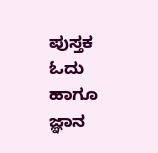ಪುಸ್ತಕ ಓದು ಹಾಗೂ ಜ್ಞಾನ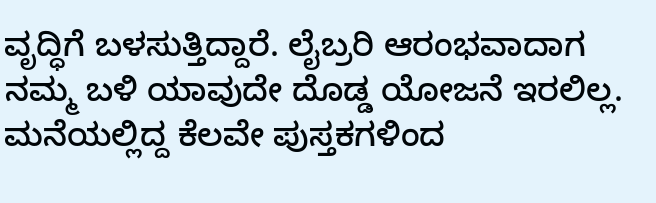ವೃದ್ಧಿಗೆ ಬಳಸುತ್ತಿದ್ದಾರೆ. ಲೈಬ್ರರಿ ಆರಂಭವಾದಾಗ ನಮ್ಮ ಬಳಿ ಯಾವುದೇ ದೊಡ್ಡ ಯೋಜನೆ ಇರಲಿಲ್ಲ. ಮನೆಯಲ್ಲಿದ್ದ ಕೆಲವೇ ಪುಸ್ತಕಗಳಿಂದ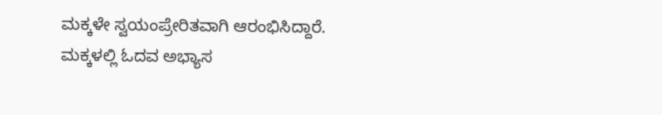ಮಕ್ಕಳೇ ಸ್ವಯಂಪ್ರೇರಿತವಾಗಿ ಆರಂಭಿಸಿದ್ದಾರೆ. ಮಕ್ಕಳಲ್ಲಿ ಓದವ ಅಭ್ಯಾಸ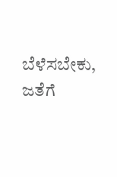ಬೆಳೆಸಬೇಕು, ಜತೆಗೆ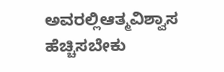ಅವರಲ್ಲಿಆತ್ಮವಿಶ್ವಾಸ ಹೆಚ್ಚಿಸಬೇಕು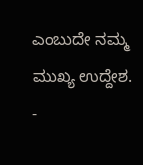ಎಂಬುದೇ ನಮ್ಮ ಮುಖ್ಯ ಉದ್ದೇಶ.
-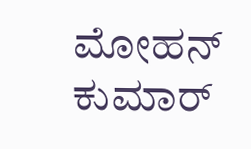ಮೋಹನ್ ಕುಮಾರ್